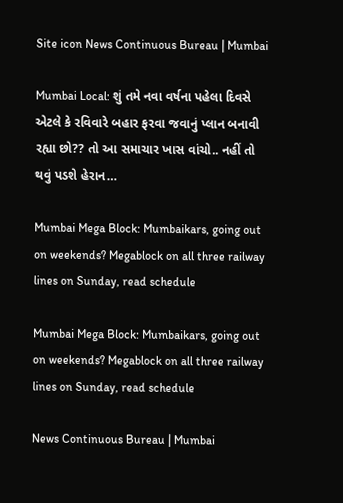Site icon News Continuous Bureau | Mumbai

Mumbai Local: શું તમે નવા વર્ષના પહેલા દિવસે એટલે કે રવિવારે બહાર ફરવા જવાનું પ્લાન બનાવી રહ્યા છો?? તો આ સમાચાર ખાસ વાંચો.. નહીં તો થવું પડશે હેરાન…

Mumbai Mega Block: Mumbaikars, going out on weekends? Megablock on all three railway lines on Sunday, read schedule

Mumbai Mega Block: Mumbaikars, going out on weekends? Megablock on all three railway lines on Sunday, read schedule

News Continuous Bureau | Mumbai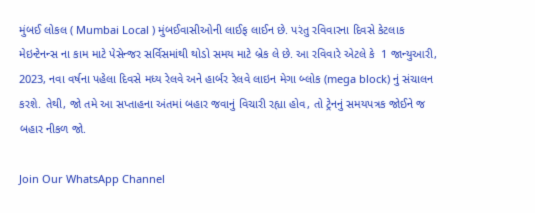મુંબઈ લોકલ ( Mumbai Local ) મુંબઈવાસીઓની લાઈફ લાઈન છે. પરંતુ રવિવારના દિવસે કેટલાક મેઇન્ટેનન્સ ના કામ માટે પેસેન્જર સર્વિસમાંથી થોડો સમય માટે બ્રેક લે છે. આ રવિવારે એટલે કે  1 જાન્યુઆરી, 2023, નવા વર્ષના પહેલા દિવસે મધ્ય રેલવે અને હાર્બર રેલવે લાઇન મેગા બ્લોક (mega block) નું સંચાલન કરશે. તેથી, જો તમે આ સપ્તાહના અંતમાં બહાર જવાનું વિચારી રહ્યા હોવ, તો ટ્રેનનું સમયપત્રક જોઈને જ બહાર નીકળ જો.

Join Our WhatsApp Channel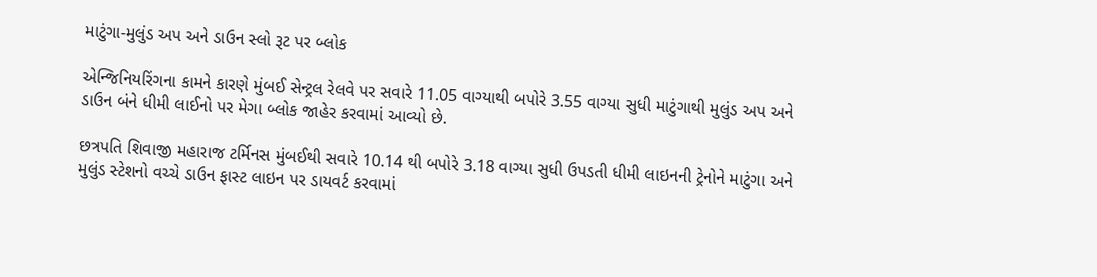માટુંગા-મુલુંડ અપ અને ડાઉન સ્લો રૂટ પર બ્લોક

એન્જિનિયરિંગના કામને કારણે મુંબઈ સેન્ટ્રલ રેલવે પર સવારે 11.05 વાગ્યાથી બપોરે 3.55 વાગ્યા સુધી માટુંગાથી મુલુંડ અપ અને ડાઉન બંને ધીમી લાઈનો પર મેગા બ્લોક જાહેર કરવામાં આવ્યો છે.

છત્રપતિ શિવાજી મહારાજ ટર્મિનસ મુંબઈથી સવારે 10.14 થી બપોરે 3.18 વાગ્યા સુધી ઉપડતી ધીમી લાઇનની ટ્રેનોને માટુંગા અને મુલુંડ સ્ટેશનો વચ્ચે ડાઉન ફાસ્ટ લાઇન પર ડાયવર્ટ કરવામાં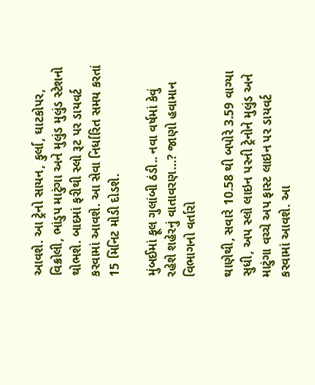આવશે. આ ટ્રેનો સાયન, કુર્લા, ઘાટકોપર, વિક્રોલી, ભાંડુપ માટુંગા અને મુલુંડ મુલુંડ સ્ટેશનો  થોભશે. બાદમાં ફરીથી સ્લો રૂટ પર ડાયવર્ટ  કરવામાં આવશે. આ સેવા નિર્ધારિત સમય કરતાં 15 મિનિટ મોડી દોડશે.

મુંબઈમાં ફૂલ ગુલાંબી ઠંડી.. નવા વર્ષમાં કેવું રહેશે શહેરનું વાતાવરણ…? જાણો હવામાન વિભાગનો વર્તારો

થાણેથી, સવારે 10.58 થી બપોરે 3.59 વાગ્યા સુધી, અપ સ્લો લાઇન પરની ટ્રેનોને મુલુંડ અને માટુંગા વચ્ચે અપ ફાસ્ટ લાઇન પર ડાયવર્ટ કરવામાં આવશે. આ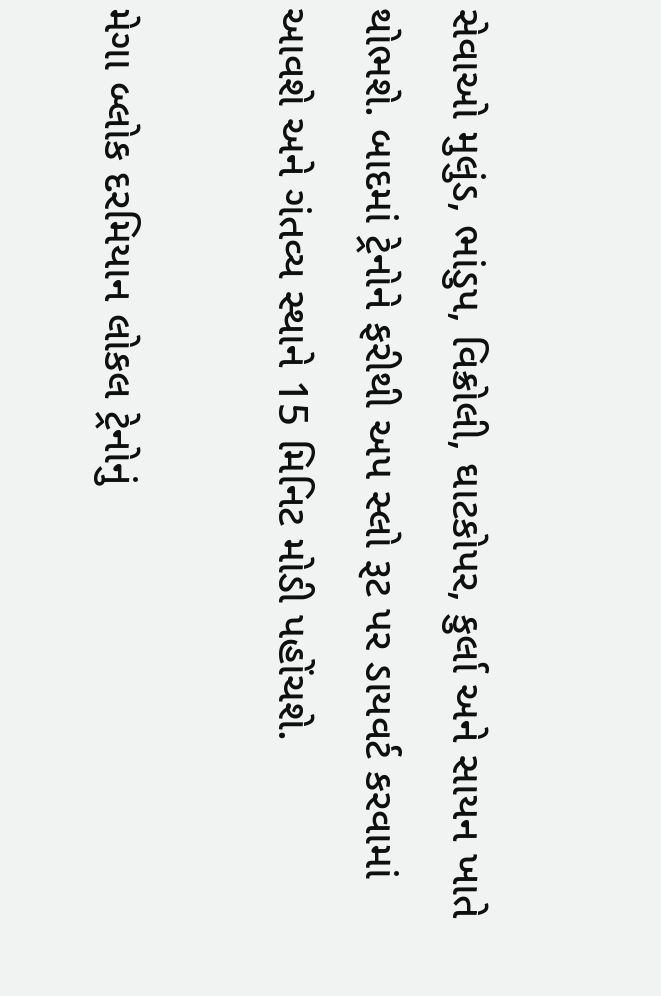સેવાઓ મુલુંડ, ભાંડુપ, વિક્રોલી, ઘાટકોપર, કુર્લા અને સાયન ખાતે થોભશે. બાદમાં ટ્રેનોને ફરીથી અપ સ્લો રૂટ પર ડાયવર્ટ કરવામાં આવશે અને ગંતવ્ય સ્થાને 15 મિનિટ મોડી પહોંચશે.

મેગા બ્લોક દરમિયાન લોકલ ટ્રેનોનું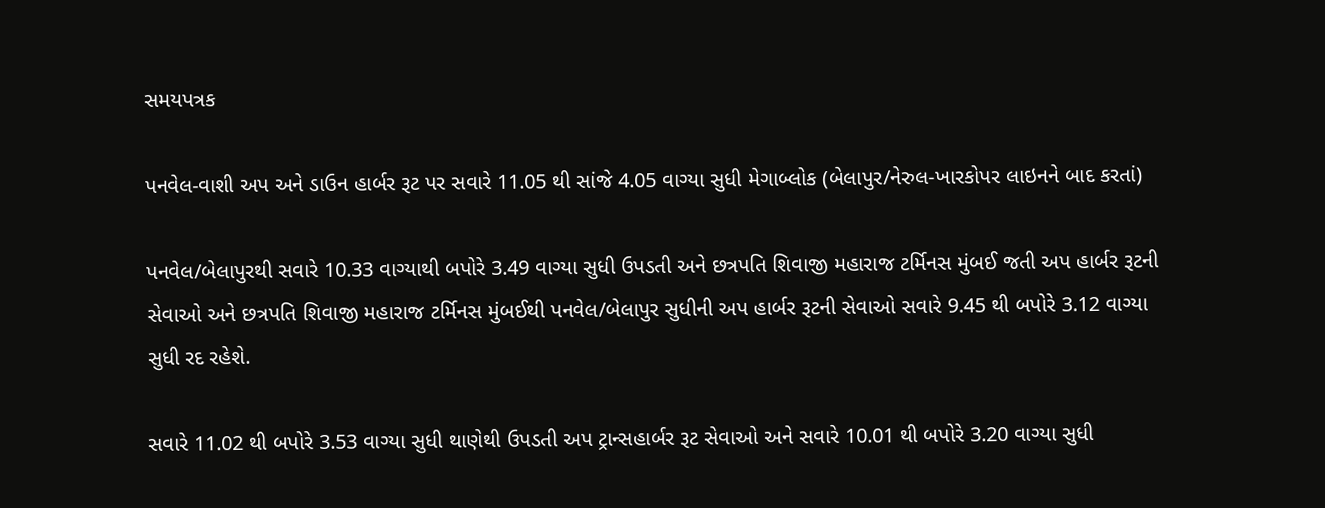સમયપત્રક

પનવેલ-વાશી અપ અને ડાઉન હાર્બર રૂટ પર સવારે 11.05 થી સાંજે 4.05 વાગ્યા સુધી મેગાબ્લોક (બેલાપુર/નેરુલ-ખારકોપર લાઇનને બાદ કરતાં)

પનવેલ/બેલાપુરથી સવારે 10.33 વાગ્યાથી બપોરે 3.49 વાગ્યા સુધી ઉપડતી અને છત્રપતિ શિવાજી મહારાજ ટર્મિનસ મુંબઈ જતી અપ હાર્બર રૂટની સેવાઓ અને છત્રપતિ શિવાજી મહારાજ ટર્મિનસ મુંબઈથી પનવેલ/બેલાપુર સુધીની અપ હાર્બર રૂટની સેવાઓ સવારે 9.45 થી બપોરે 3.12 વાગ્યા સુધી રદ રહેશે.

સવારે 11.02 થી બપોરે 3.53 વાગ્યા સુધી થાણેથી ઉપડતી અપ ટ્રાન્સહાર્બર રૂટ સેવાઓ અને સવારે 10.01 થી બપોરે 3.20 વાગ્યા સુધી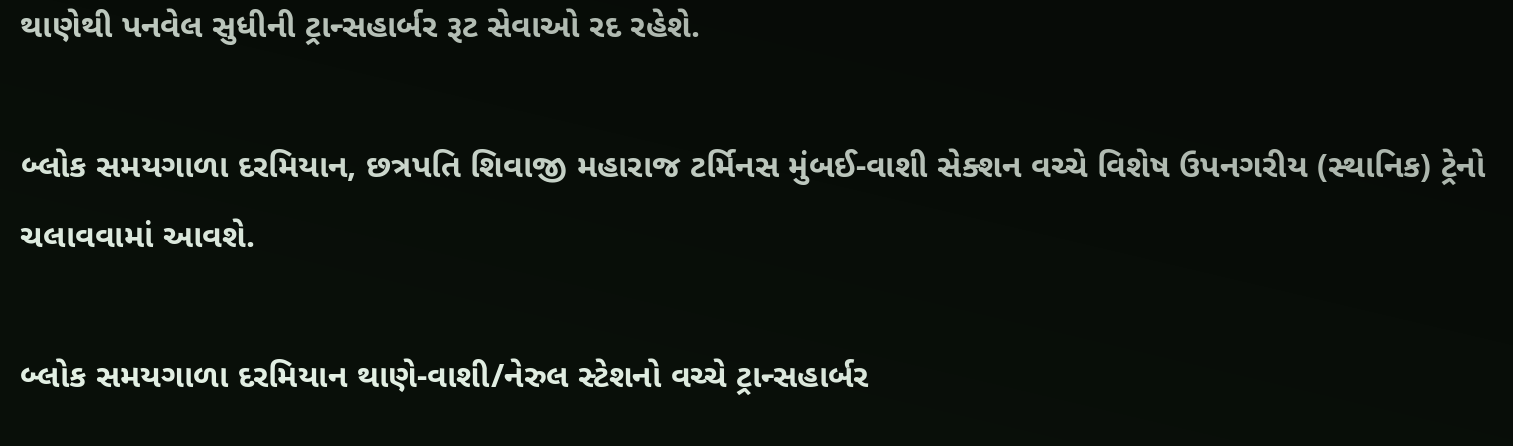થાણેથી પનવેલ સુધીની ટ્રાન્સહાર્બર રૂટ સેવાઓ રદ રહેશે.

બ્લોક સમયગાળા દરમિયાન, છત્રપતિ શિવાજી મહારાજ ટર્મિનસ મુંબઈ-વાશી સેક્શન વચ્ચે વિશેષ ઉપનગરીય (સ્થાનિક) ટ્રેનો ચલાવવામાં આવશે.

બ્લોક સમયગાળા દરમિયાન થાણે-વાશી/નેરુલ સ્ટેશનો વચ્ચે ટ્રાન્સહાર્બર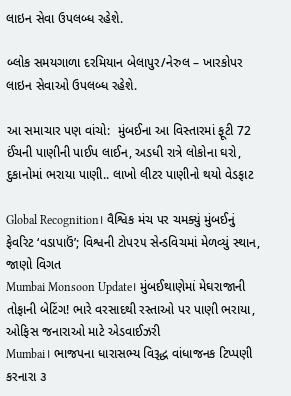લાઇન સેવા ઉપલબ્ધ રહેશે.

બ્લોક સમયગાળા દરમિયાન બેલાપુર/નેરુલ – ખારકોપર લાઇન સેવાઓ ઉપલબ્ધ રહેશે.

આ સમાચાર પણ વાંચો:  મુંબઈના આ વિસ્તારમાં ફૂટી 72 ઈંચની પાણીની પાઈપ લાઈન, અડધી રાત્રે લોકોના ઘરો, દુકાનોમાં ભરાયા પાણી.. લાખો લીટર પાણીનો થયો વેડફાટ

Global Recognition। વૈશ્વિક મંચ પર ચમક્યું મુંબઈનું ફેવરિટ ‘વડાપાઉં’; વિશ્વની ટોપ૨૫ સેન્ડવિચમાં મેળવ્યું સ્થાન, જાણો વિગત
Mumbai Monsoon Update। મુંબઈથાણેમાં મેઘરાજાની તોફાની બેટિંગ! ભારે વરસાદથી રસ્તાઓ પર પાણી ભરાયા, ઓફિસ જનારાઓ માટે એડવાઈઝરી
Mumbai। ભાજપના ધારાસભ્ય વિરૂદ્ધ વાંધાજનક ટિપ્પણી કરનારા ૩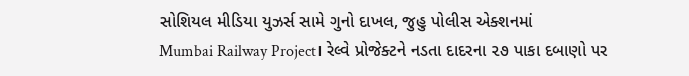સોશિયલ મીડિયા યુઝર્સ સામે ગુનો દાખલ, જુહુ પોલીસ એક્શનમાં
Mumbai Railway Project। રેલ્વે પ્રોજેક્ટને નડતા દાદરના ૨૭ પાકા દબાણો પર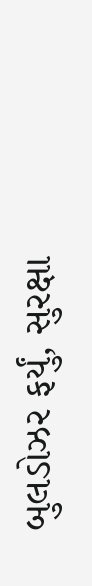બુલડોઝર ફર્યું, સુરક્ષા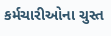કર્મચારીઓના ચુસ્ત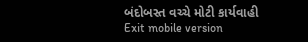બંદોબસ્ત વચ્ચે મોટી કાર્યવાહી
Exit mobile version